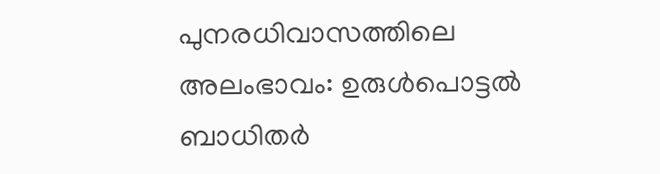പുനരധിവാസത്തിലെ അലംഭാവം: ഉരുൾപൊട്ടൽ ബാധിതർ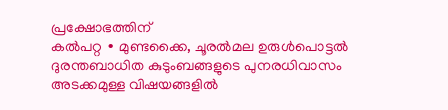പ്രക്ഷോഭത്തിന്
കൽപറ്റ ∙ മുണ്ടക്കൈ, ചൂരൽമല ഉരുൾപൊട്ടൽ ദുരന്തബാധിത കുടുംബങ്ങളുടെ പുനരധിവാസം അടക്കമുള്ള വിഷയങ്ങളിൽ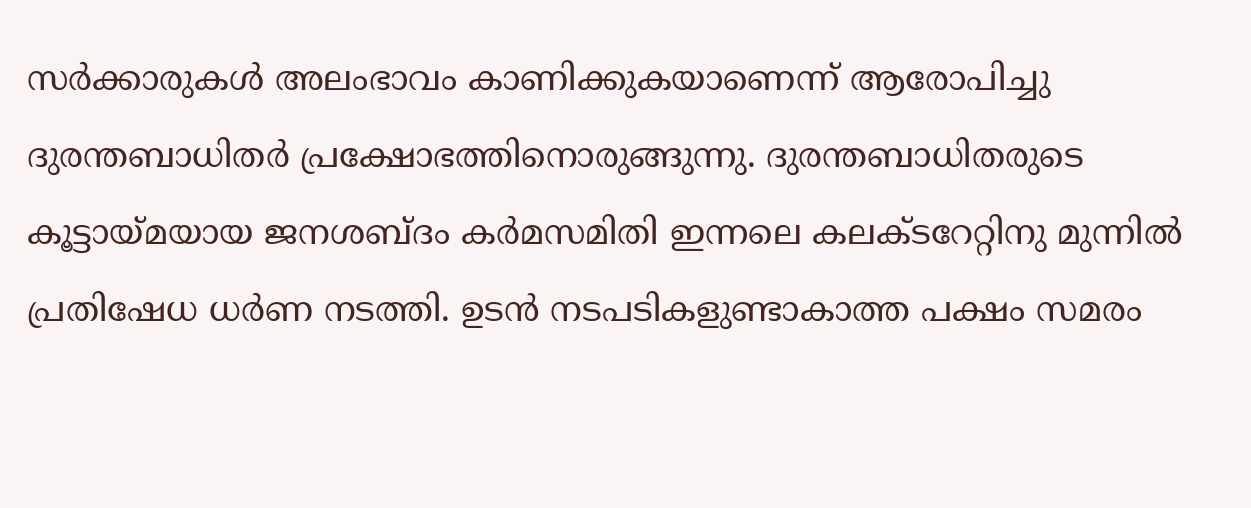സർക്കാരുകൾ അലംഭാവം കാണിക്കുകയാണെന്ന് ആരോപിച്ചു ദുരന്തബാധിതർ പ്രക്ഷോഭത്തിനൊരുങ്ങുന്നു. ദുരന്തബാധിതരുടെ കൂട്ടായ്മയായ ജനശബ്ദം കർമസമിതി ഇന്നലെ കലക്ടറേറ്റിനു മുന്നിൽ പ്രതിഷേധ ധർണ നടത്തി. ഉടൻ നടപടികളുണ്ടാകാത്ത പക്ഷം സമരം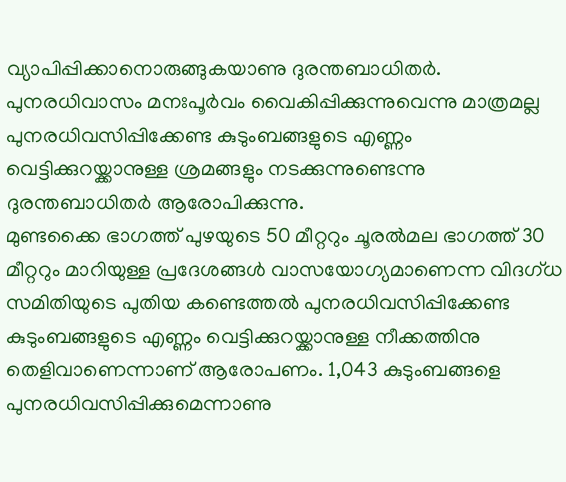വ്യാപിപ്പിക്കാനൊരുങ്ങുകയാണു ദുരന്തബാധിതർ. പുനരധിവാസം മനഃപൂർവം വൈകിപ്പിക്കുന്നുവെന്നു മാത്രമല്ല പുനരധിവസിപ്പിക്കേണ്ട കുടുംബങ്ങളുടെ എണ്ണം വെട്ടിക്കുറയ്ക്കാനുള്ള ശ്രമങ്ങളും നടക്കുന്നുണ്ടെന്നു ദുരന്തബാധിതർ ആരോപിക്കുന്നു.
മുണ്ടക്കൈ ഭാഗത്ത് പുഴയുടെ 50 മീറ്ററും ചൂരൽമല ഭാഗത്ത് 30 മീറ്ററും മാറിയുള്ള പ്രദേശങ്ങൾ വാസയോഗ്യമാണെന്ന വിദഗ്ധ സമിതിയുടെ പുതിയ കണ്ടെത്തൽ പുനരധിവസിപ്പിക്കേണ്ട കുടുംബങ്ങളുടെ എണ്ണം വെട്ടിക്കുറയ്ക്കാനുള്ള നീക്കത്തിനു തെളിവാണെന്നാണ് ആരോപണം. 1,043 കുടുംബങ്ങളെ പുനരധിവസിപ്പിക്കുമെന്നാണു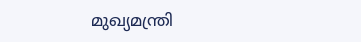മുഖ്യമന്ത്രി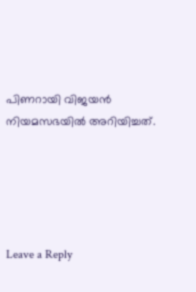പിണറായി വിജയൻ നിയമസഭയിൽ അറിയിച്ചത്.





Leave a Reply